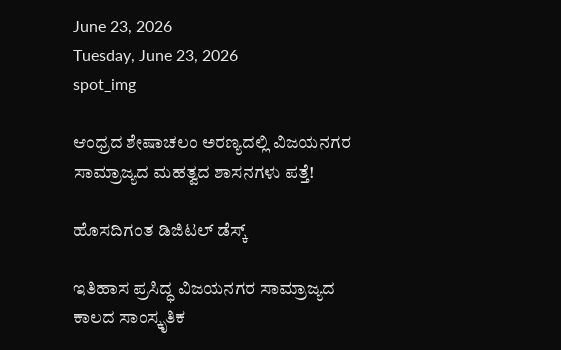June 23, 2026
Tuesday, June 23, 2026
spot_img

ಆಂಧ್ರದ ಶೇಷಾಚಲಂ ಅರಣ್ಯದಲ್ಲಿ ವಿಜಯನಗರ ಸಾಮ್ರಾಜ್ಯದ ಮಹತ್ವದ ಶಾಸನಗಳು ಪತ್ತೆ!

ಹೊಸದಿಗಂತ ಡಿಜಿಟಲ್‌ ಡೆಸ್ಕ್

ಇತಿಹಾಸ ಪ್ರಸಿದ್ಧ ವಿಜಯನಗರ ಸಾಮ್ರಾಜ್ಯದ ಕಾಲದ ಸಾಂಸ್ಕೃತಿಕ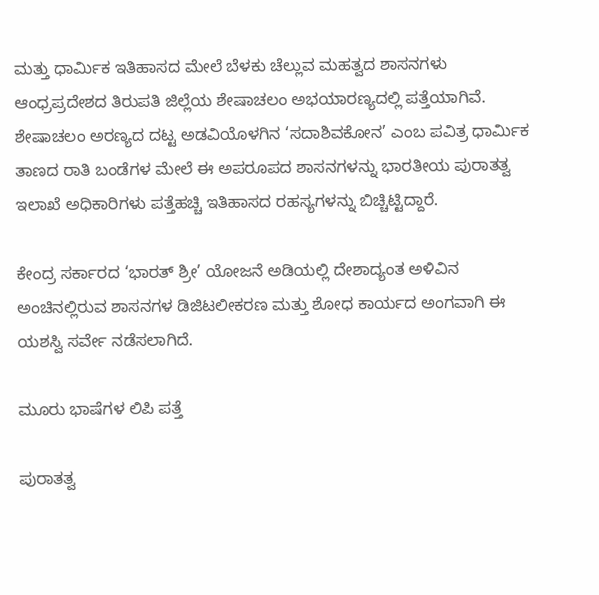ಮತ್ತು ಧಾರ್ಮಿಕ ಇತಿಹಾಸದ ಮೇಲೆ ಬೆಳಕು ಚೆಲ್ಲುವ ಮಹತ್ವದ ಶಾಸನಗಳು ಆಂಧ್ರಪ್ರದೇಶದ ತಿರುಪತಿ ಜಿಲ್ಲೆಯ ಶೇಷಾಚಲಂ ಅಭಯಾರಣ್ಯದಲ್ಲಿ ಪತ್ತೆಯಾಗಿವೆ. ಶೇಷಾಚಲಂ ಅರಣ್ಯದ ದಟ್ಟ ಅಡವಿಯೊಳಗಿನ ‘ಸದಾಶಿವಕೋನ’ ಎಂಬ ಪವಿತ್ರ ಧಾರ್ಮಿಕ ತಾಣದ ರಾತಿ ಬಂಡೆಗಳ ಮೇಲೆ ಈ ಅಪರೂಪದ ಶಾಸನಗಳನ್ನು ಭಾರತೀಯ ಪುರಾತತ್ವ ಇಲಾಖೆ ಅಧಿಕಾರಿಗಳು ಪತ್ತೆಹಚ್ಚಿ ಇತಿಹಾಸದ ರಹಸ್ಯಗಳನ್ನು ಬಿಚ್ಚಿಟ್ಟಿದ್ದಾರೆ.

ಕೇಂದ್ರ ಸರ್ಕಾರದ ‘ಭಾರತ್ ಶ್ರೀ’ ಯೋಜನೆ ಅಡಿಯಲ್ಲಿ ದೇಶಾದ್ಯಂತ ಅಳಿವಿನ ಅಂಚಿನಲ್ಲಿರುವ ಶಾಸನಗಳ ಡಿಜಿಟಲೀಕರಣ ಮತ್ತು ಶೋಧ ಕಾರ್ಯದ ಅಂಗವಾಗಿ ಈ ಯಶಸ್ವಿ ಸರ್ವೇ ನಡೆಸಲಾಗಿದೆ.

ಮೂರು ಭಾಷೆಗಳ ಲಿಪಿ ಪತ್ತೆ

ಪುರಾತತ್ವ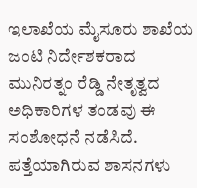ಇಲಾಖೆಯ ಮೈಸೂರು ಶಾಖೆಯ ಜಂಟಿ ನಿರ್ದೇಶಕರಾದ ಮುನಿರತ್ನಂ ರೆಡ್ಡಿ ನೇತೃತ್ವದ ಅಧಿಕಾರಿಗಳ ತಂಡವು ಈ ಸಂಶೋಧನೆ ನಡೆಸಿದೆ. ಪತ್ತೆಯಾಗಿರುವ ಶಾಸನಗಳು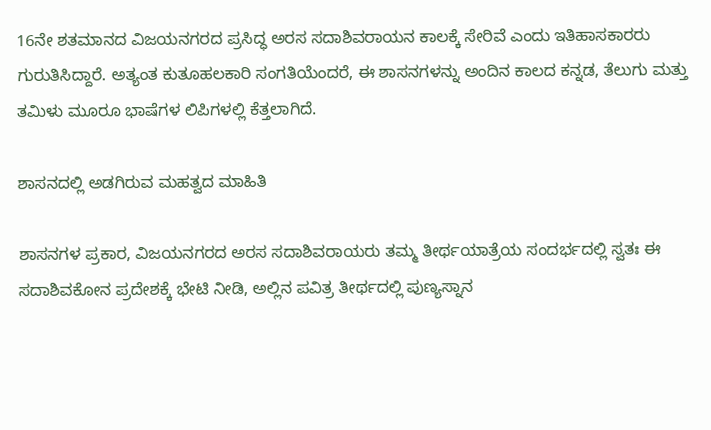16ನೇ ಶತಮಾನದ ವಿಜಯನಗರದ ಪ್ರಸಿದ್ಧ ಅರಸ ಸದಾಶಿವರಾಯನ ಕಾಲಕ್ಕೆ ಸೇರಿವೆ ಎಂದು ಇತಿಹಾಸಕಾರರು ಗುರುತಿಸಿದ್ದಾರೆ. ಅತ್ಯಂತ ಕುತೂಹಲಕಾರಿ ಸಂಗತಿಯೆಂದರೆ, ಈ ಶಾಸನಗಳನ್ನು ಅಂದಿನ ಕಾಲದ ಕನ್ನಡ, ತೆಲುಗು ಮತ್ತು ತಮಿಳು ಮೂರೂ ಭಾಷೆಗಳ ಲಿಪಿಗಳಲ್ಲಿ ಕೆತ್ತಲಾಗಿದೆ.

ಶಾಸನದಲ್ಲಿ ಅಡಗಿರುವ ಮಹತ್ವದ ಮಾಹಿತಿ

ಶಾಸನಗಳ ಪ್ರಕಾರ, ವಿಜಯನಗರದ ಅರಸ ಸದಾಶಿವರಾಯರು ತಮ್ಮ ತೀರ್ಥಯಾತ್ರೆಯ ಸಂದರ್ಭದಲ್ಲಿ ಸ್ವತಃ ಈ ಸದಾಶಿವಕೋನ ಪ್ರದೇಶಕ್ಕೆ ಭೇಟಿ ನೀಡಿ, ಅಲ್ಲಿನ ಪವಿತ್ರ ತೀರ್ಥದಲ್ಲಿ ಪುಣ್ಯಸ್ನಾನ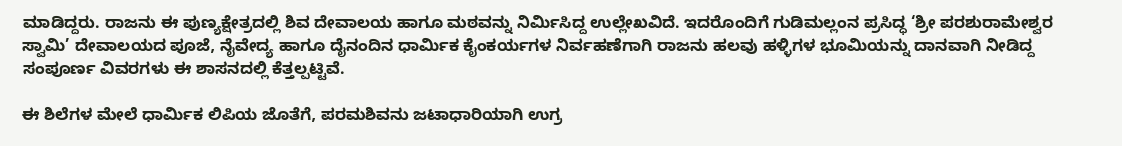ಮಾಡಿದ್ದರು. ರಾಜನು ಈ ಪುಣ್ಯಕ್ಷೇತ್ರದಲ್ಲಿ ಶಿವ ದೇವಾಲಯ ಹಾಗೂ ಮಠವನ್ನು ನಿರ್ಮಿಸಿದ್ದ ಉಲ್ಲೇಖವಿದೆ. ಇದರೊಂದಿಗೆ ಗುಡಿಮಲ್ಲಂನ ಪ್ರಸಿದ್ಧ ‘ಶ್ರೀ ಪರಶುರಾಮೇಶ್ವರ ಸ್ವಾಮಿ’ ದೇವಾಲಯದ ಪೂಜೆ, ನೈವೇದ್ಯ ಹಾಗೂ ದೈನಂದಿನ ಧಾರ್ಮಿಕ ಕೈಂಕರ್ಯಗಳ ನಿರ್ವಹಣೆಗಾಗಿ ರಾಜನು ಹಲವು ಹಳ್ಳಿಗಳ ಭೂಮಿಯನ್ನು ದಾನವಾಗಿ ನೀಡಿದ್ದ ಸಂಪೂರ್ಣ ವಿವರಗಳು ಈ ಶಾಸನದಲ್ಲಿ ಕೆತ್ತಲ್ಪಟ್ಟಿವೆ.

ಈ ಶಿಲೆಗಳ ಮೇಲೆ ಧಾರ್ಮಿಕ ಲಿಪಿಯ ಜೊತೆಗೆ, ಪರಮಶಿವನು ಜಟಾಧಾರಿಯಾಗಿ ಉಗ್ರ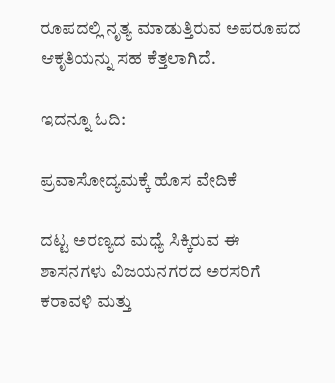ರೂಪದಲ್ಲಿ ನೃತ್ಯ ಮಾಡುತ್ತಿರುವ ಅಪರೂಪದ ಆಕೃತಿಯನ್ನು ಸಹ ಕೆತ್ತಲಾಗಿದೆ.

ಇದನ್ನೂ ಓದಿ:

ಪ್ರವಾಸೋದ್ಯಮಕ್ಕೆ ಹೊಸ ವೇದಿಕೆ

ದಟ್ಟ ಅರಣ್ಯದ ಮಧ್ಯೆ ಸಿಕ್ಕಿರುವ ಈ ಶಾಸನಗಳು ವಿಜಯನಗರದ ಅರಸರಿಗೆ ಕರಾವಳಿ ಮತ್ತು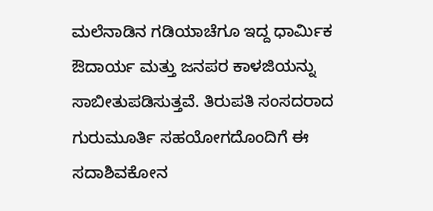ಮಲೆನಾಡಿನ ಗಡಿಯಾಚೆಗೂ ಇದ್ದ ಧಾರ್ಮಿಕ ಔದಾರ್ಯ ಮತ್ತು ಜನಪರ ಕಾಳಜಿಯನ್ನು ಸಾಬೀತುಪಡಿಸುತ್ತವೆ. ತಿರುಪತಿ ಸಂಸದರಾದ ಗುರುಮೂರ್ತಿ ಸಹಯೋಗದೊಂದಿಗೆ ಈ ಸದಾಶಿವಕೋನ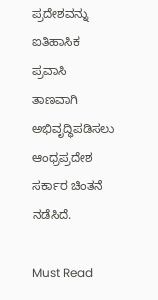ಪ್ರದೇಶವನ್ನು ಐತಿಹಾಸಿಕ ಪ್ರವಾಸಿ ತಾಣವಾಗಿ ಅಭಿವೃದ್ಧಿಪಡಿಸಲು ಆಂಧ್ರಪ್ರದೇಶ ಸರ್ಕಾರ ಚಿಂತನೆ ನಡೆಸಿದೆ.

Must Read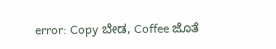error: Copy ಬೇಡ, Coffee ಜೊತೆ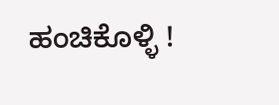ಹಂಚಿಕೊಳ್ಳಿ !